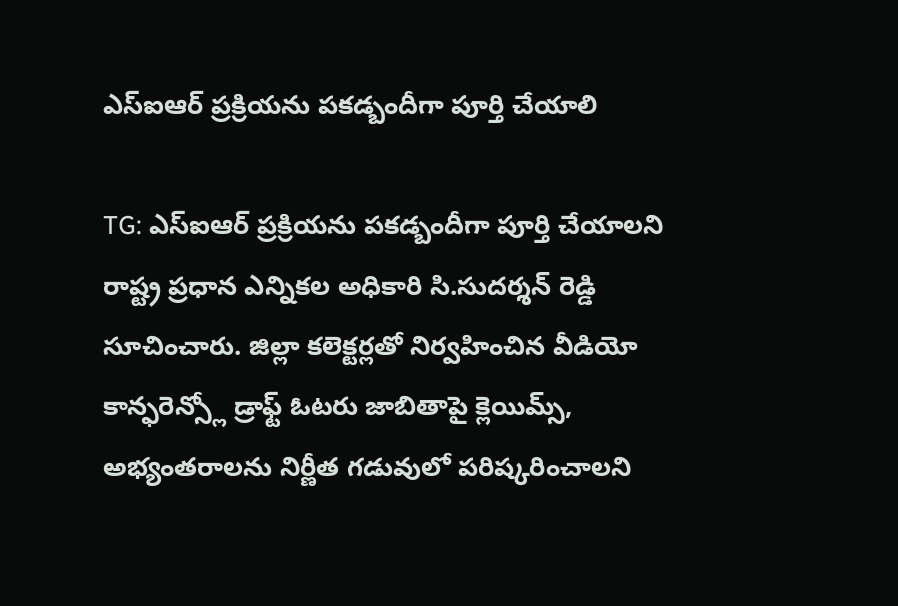ఎస్ఐఆర్ ప్రక్రియను పకడ్బందీగా పూర్తి చేయాలి

TG: ఎస్ఐఆర్ ప్రక్రియను పకడ్బందీగా పూర్తి చేయాలని రాష్ట్ర ప్రధాన ఎన్నికల అధికారి సి.సుదర్శన్ రెడ్డి సూచించారు. జిల్లా కలెక్టర్లతో నిర్వహించిన వీడియో కాన్ఫరెన్స్లో డ్రాఫ్ట్ ఓటరు జాబితాపై క్లెయిమ్స్, అభ్యంతరాలను నిర్ణీత గడువులో పరిష్కరించాలని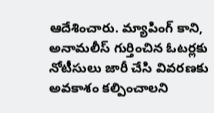ఆదేశించారు. మ్యాపింగ్ కాని, అనామలీస్ గుర్తించిన ఓటర్లకు నోటీసులు జారీ చేసి వివరణకు అవకాశం కల్పించాలని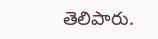తెలిపారు.